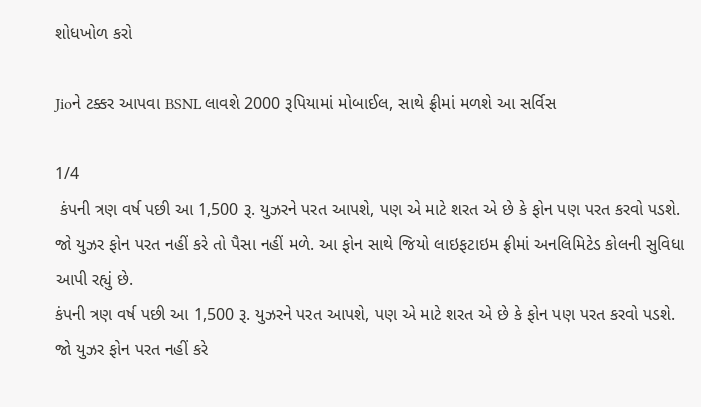શોધખોળ કરો

Jioને ટક્કર આપવા BSNL લાવશે 2000 રૂપિયામાં મોબાઈલ, સાથે ફ્રીમાં મળશે આ સર્વિસ

1/4
 કંપની ત્રણ વર્ષ પછી આ 1,500 રૂ. યુઝરને પરત આપશે, પણ એ માટે શરત એ છે કે ફોન પણ પરત કરવો પડશે. જો યુઝર ફોન પરત નહીં કરે તો પૈસા નહીં મળે. આ ફોન સાથે જિયો લાઇફટાઇમ ફ્રીમાં અનલિમિટેડ કોલની સુવિધા આપી રહ્યું છે.
કંપની ત્રણ વર્ષ પછી આ 1,500 રૂ. યુઝરને પરત આપશે, પણ એ માટે શરત એ છે કે ફોન પણ પરત કરવો પડશે. જો યુઝર ફોન પરત નહીં કરે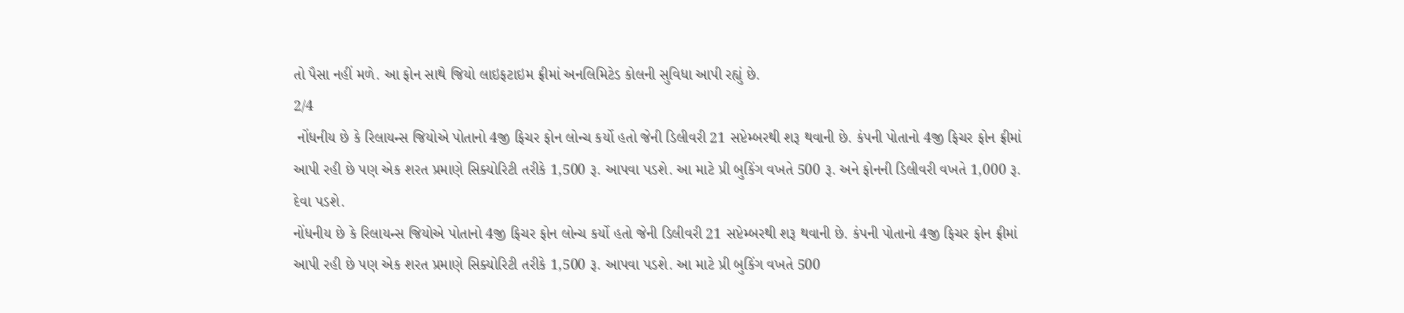તો પૈસા નહીં મળે. આ ફોન સાથે જિયો લાઇફટાઇમ ફ્રીમાં અનલિમિટેડ કોલની સુવિધા આપી રહ્યું છે.
2/4
 નોંધનીય છે કે રિલાયન્સ જિયોએ પોતાનો 4જી ફિચર ફોન લોન્ચ કર્યો હતો જેની ડિલીવરી 21 સપ્ટેમ્બરથી શરૂ થવાની છે. કંપની પોતાનો 4જી ફિચર ફોન ફ્રીમાં આપી રહી છે પણ એક શરત પ્રમાણે સિક્યોરિટી તરીકે 1,500 રૂ. આપવા પડશે. આ માટે પ્રી બુકિંગ વખતે 500 રૂ. અને ફોનની ડિલીવરી વખતે 1,000 રૂ. દેવા પડશે.
નોંધનીય છે કે રિલાયન્સ જિયોએ પોતાનો 4જી ફિચર ફોન લોન્ચ કર્યો હતો જેની ડિલીવરી 21 સપ્ટેમ્બરથી શરૂ થવાની છે. કંપની પોતાનો 4જી ફિચર ફોન ફ્રીમાં આપી રહી છે પણ એક શરત પ્રમાણે સિક્યોરિટી તરીકે 1,500 રૂ. આપવા પડશે. આ માટે પ્રી બુકિંગ વખતે 500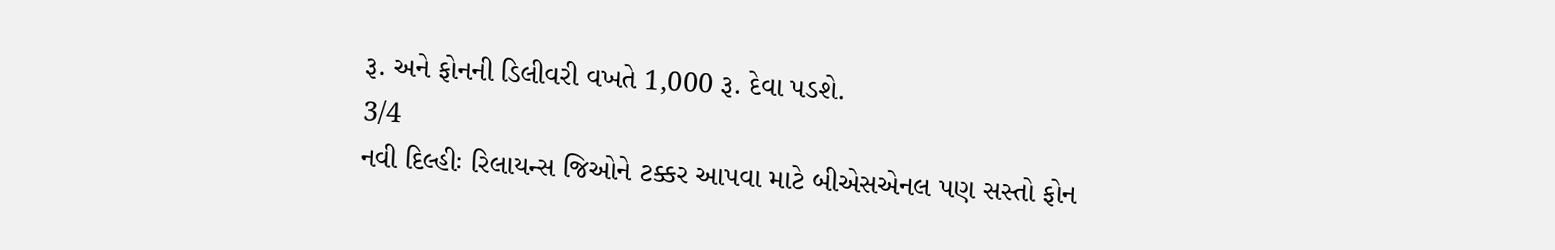રૂ. અને ફોનની ડિલીવરી વખતે 1,000 રૂ. દેવા પડશે.
3/4
નવી દિલ્હીઃ રિલાયન્સ જિઓને ટક્કર આપવા માટે બીએસએનલ પણ સસ્તો ફોન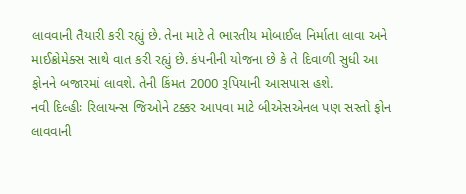લાવવાની તૈયારી કરી રહ્યું છે. તેના માટે તે ભારતીય મોબાઈલ નિર્માતા લાવા અને માઈક્રોમેક્સ સાથે વાત કરી રહ્યું છે. કંપનીની યોજના છે કે તે દિવાળી સુધી આ ફોનને બજારમાં લાવશે. તેની કિંમત 2000 રૂપિયાની આસપાસ હશે.
નવી દિલ્હીઃ રિલાયન્સ જિઓને ટક્કર આપવા માટે બીએસએનલ પણ સસ્તો ફોન લાવવાની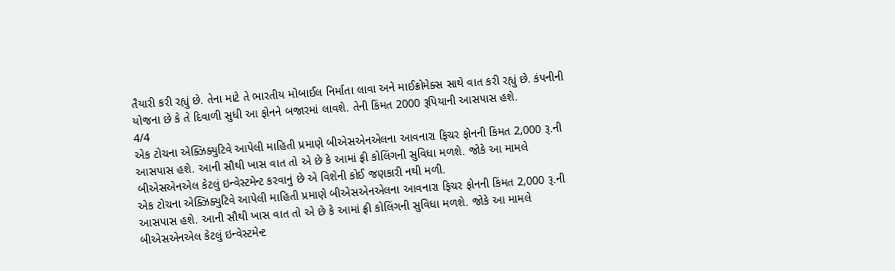તૈયારી કરી રહ્યું છે. તેના માટે તે ભારતીય મોબાઈલ નિર્માતા લાવા અને માઈક્રોમેક્સ સાથે વાત કરી રહ્યું છે. કંપનીની યોજના છે કે તે દિવાળી સુધી આ ફોનને બજારમાં લાવશે. તેની કિંમત 2000 રૂપિયાની આસપાસ હશે.
4/4
એક ટોચના એક્ઝિક્યુટિવે આપેલી માહિતી પ્રમાણે બીએસએનએલના આવનારા ફિચર ફોનની કિંમત 2,000 રૂ.ની આસપાસ હશે. આની સૌથી ખાસ વાત તો એ છે કે આમાં ફ્રી કોલિંગની સુવિધા મળશે. જોકે આ મામલે બીએસએનએલ કેટલું ઇન્વેસ્ટમેન્ટ કરવાનું છે એ વિશેની કોઈ જણકારી નથી મળી.
એક ટોચના એક્ઝિક્યુટિવે આપેલી માહિતી પ્રમાણે બીએસએનએલના આવનારા ફિચર ફોનની કિંમત 2,000 રૂ.ની આસપાસ હશે. આની સૌથી ખાસ વાત તો એ છે કે આમાં ફ્રી કોલિંગની સુવિધા મળશે. જોકે આ મામલે બીએસએનએલ કેટલું ઇન્વેસ્ટમેન્ટ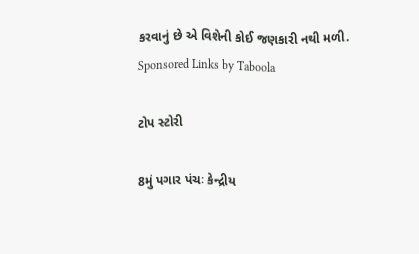કરવાનું છે એ વિશેની કોઈ જણકારી નથી મળી.
Sponsored Links by Taboola

ટોપ સ્ટોરી

8મું પગાર પંચઃ કેન્દ્રીય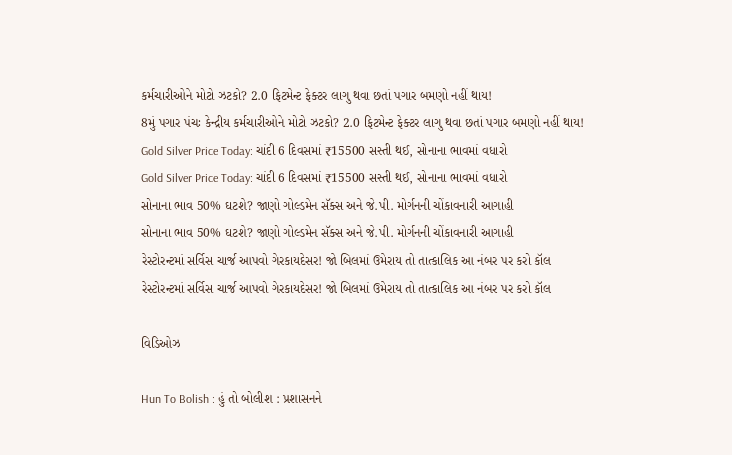કર્મચારીઓને મોટો ઝટકો? 2.0 ફિટમેન્ટ ફેક્ટર લાગુ થવા છતાં પગાર બમણો નહીં થાય!
8મું પગાર પંચઃ કેન્દ્રીય કર્મચારીઓને મોટો ઝટકો? 2.0 ફિટમેન્ટ ફેક્ટર લાગુ થવા છતાં પગાર બમણો નહીં થાય!
Gold Silver Price Today: ચાંદી 6 દિવસમાં ₹15500 સસ્તી થઈ, સોનાના ભાવમાં વધારો
Gold Silver Price Today: ચાંદી 6 દિવસમાં ₹15500 સસ્તી થઈ, સોનાના ભાવમાં વધારો
સોનાના ભાવ 50% ઘટશે? જાણો ગોલ્ડમેન સૅક્સ અને જે.પી. મોર્ગનની ચોંકાવનારી આગાહી
સોનાના ભાવ 50% ઘટશે? જાણો ગોલ્ડમેન સૅક્સ અને જે.પી. મોર્ગનની ચોંકાવનારી આગાહી
રેસ્ટોરન્ટમાં સર્વિસ ચાર્જ આપવો ગેરકાયદેસર! જો બિલમાં ઉમેરાય તો તાત્કાલિક આ નંબર પર કરો કૉલ
રેસ્ટોરન્ટમાં સર્વિસ ચાર્જ આપવો ગેરકાયદેસર! જો બિલમાં ઉમેરાય તો તાત્કાલિક આ નંબર પર કરો કૉલ

વિડિઓઝ

Hun To Bolish : હું તો બોલીશ : પ્રશાસનને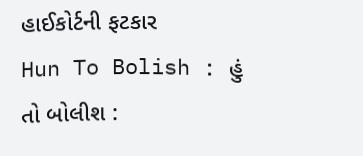હાઈકોર્ટની ફટકાર
Hun To Bolish : હું તો બોલીશ :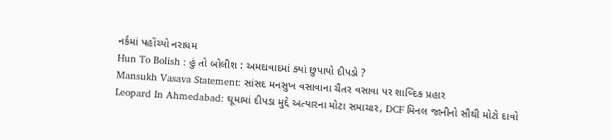નર્કમાં પહોંચ્યો નરાધમ
Hun To Bolish : હું તો બોલીશ : અમદાવાદમાં ક્યાં છુપાયો દીપડો ?
Mansukh Vasava Statement: સાંસદ મનસુખ વસાવાના ચૈતર વસાવા પર શાબ્દિક પ્રહાર
Leopard In Ahmedabad: ઘૂમામાં દીપડા મુદ્દે અત્યારના મોટા સમાચાર, DCF મિનલ જાનીનો સૌથી મોટો દાવો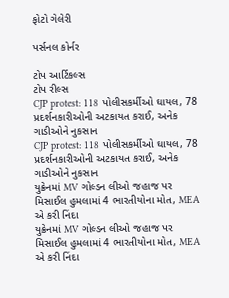ફોટો ગેલેરી

પર્સનલ કોર્નર

ટોપ આર્ટિકલ્સ
ટોપ રીલ્સ
CJP protest: 118 પોલીસકર્મીઓ ઘાયલ, 78 પ્રદર્શનકારીઓની અટકાયત કરાઈ, અનેક ગાડીઓને નુકસાન
CJP protest: 118 પોલીસકર્મીઓ ઘાયલ, 78 પ્રદર્શનકારીઓની અટકાયત કરાઈ, અનેક ગાડીઓને નુકસાન
યુક્રેનમાં MV ગોલ્ડન લીઓ જહાજ પર મિસાઈલ હુમલામાં 4 ભારતીયોના મોત, MEA એ કરી નિંદા
યુક્રેનમાં MV ગોલ્ડન લીઓ જહાજ પર મિસાઈલ હુમલામાં 4 ભારતીયોના મોત, MEA એ કરી નિંદા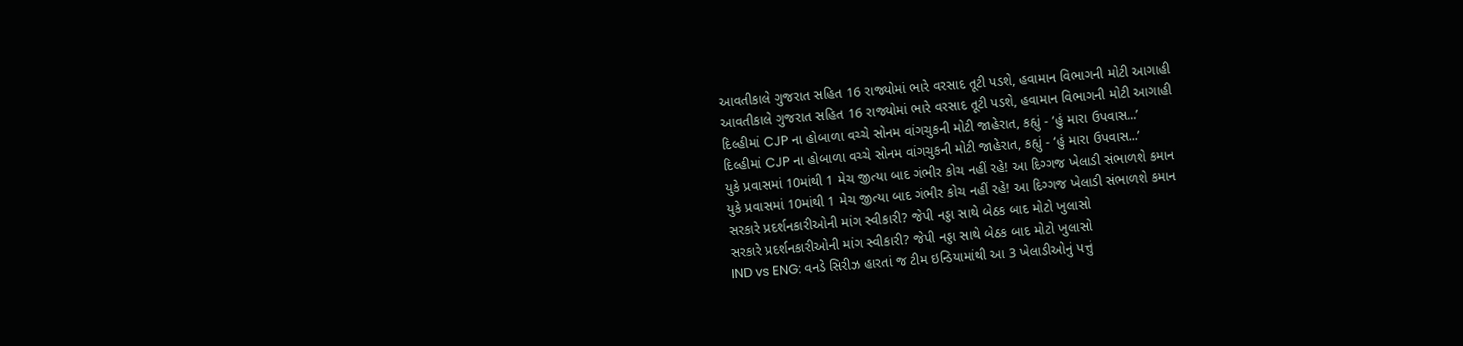આવતીકાલે ગુજરાત સહિત 16 રાજ્યોમાં ભારે વરસાદ તૂટી પડશે, હવામાન વિભાગની મોટી આગાહી
આવતીકાલે ગુજરાત સહિત 16 રાજ્યોમાં ભારે વરસાદ તૂટી પડશે, હવામાન વિભાગની મોટી આગાહી
દિલ્હીમાં CJP ના હોબાળા વચ્ચે સોનમ વાંગચુકની મોટી જાહેરાત, કહ્યું - ‘હું મારા ઉપવાસ...’
દિલ્હીમાં CJP ના હોબાળા વચ્ચે સોનમ વાંગચુકની મોટી જાહેરાત, કહ્યું - ‘હું મારા ઉપવાસ...’
યુકે પ્રવાસમાં 10માંથી 1 મેચ જીત્યા બાદ ગંભીર કોચ નહીં રહે! આ દિગ્ગજ ખેલાડી સંભાળશે કમાન
યુકે પ્રવાસમાં 10માંથી 1 મેચ જીત્યા બાદ ગંભીર કોચ નહીં રહે! આ દિગ્ગજ ખેલાડી સંભાળશે કમાન
સરકારે પ્રદર્શનકારીઓની માંગ સ્વીકારી? જેપી નડ્ડા સાથે બેઠક બાદ મોટો ખુલાસો
સરકારે પ્રદર્શનકારીઓની માંગ સ્વીકારી? જેપી નડ્ડા સાથે બેઠક બાદ મોટો ખુલાસો
IND vs ENG: વનડે સિરીઝ હારતાં જ ટીમ ઇન્ડિયામાંથી આ 3 ખેલાડીઓનું પત્તું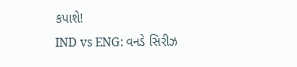કપાશે!
IND vs ENG: વનડે સિરીઝ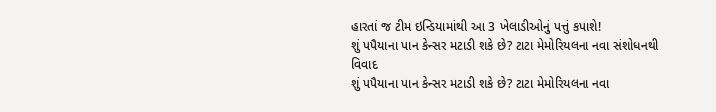હારતાં જ ટીમ ઇન્ડિયામાંથી આ 3 ખેલાડીઓનું પત્તું કપાશે!
શું પપૈયાના પાન કેન્સર મટાડી શકે છે? ટાટા મેમોરિયલના નવા સંશોધનથી વિવાદ
શું પપૈયાના પાન કેન્સર મટાડી શકે છે? ટાટા મેમોરિયલના નવા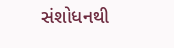સંશોધનથી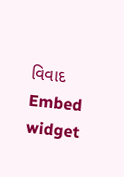વિવાદ
Embed widget